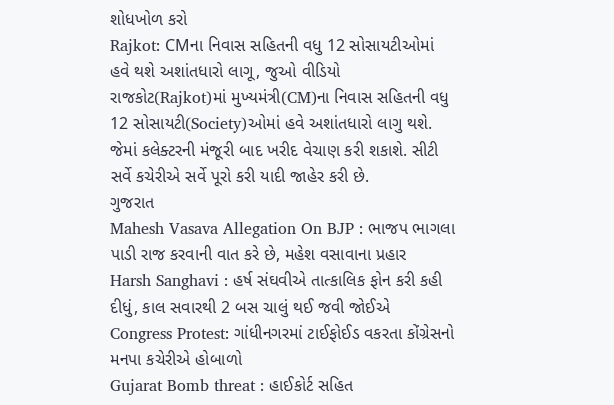શોધખોળ કરો
Rajkot: CMના નિવાસ સહિતની વધુ 12 સોસાયટીઓમાં હવે થશે અશાંતધારો લાગૂ, જુઓ વીડિયો
રાજકોટ(Rajkot)માં મુખ્યમંત્રી(CM)ના નિવાસ સહિતની વધુ 12 સોસાયટી(Society)ઓમાં હવે અશાંતધારો લાગુ થશે. જેમાં કલેક્ટરની મંજૂરી બાદ ખરીદ વેચાણ કરી શકાશે. સીટી સર્વે કચેરીએ સર્વે પૂરો કરી યાદી જાહેર કરી છે.
ગુજરાત
Mahesh Vasava Allegation On BJP : ભાજપ ભાગલા પાડી રાજ કરવાની વાત કરે છે, મહેશ વસાવાના પ્રહાર
Harsh Sanghavi : હર્ષ સંઘવીએ તાત્કાલિક ફોન કરી કહી દીધું, કાલ સવારથી 2 બસ ચાલું થઈ જવી જોઈએ
Congress Protest: ગાંધીનગરમાં ટાઈફોઈડ વકરતા કોંગ્રેસનો મનપા કચેરીએ હોબાળો
Gujarat Bomb threat : હાઈકોર્ટ સહિત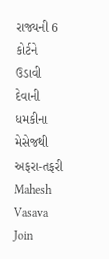રાજ્યની 6 કોર્ટને ઉડાવી દેવાની ધમકીના મેસેજથી અફરા-તફરી
Mahesh Vasava Join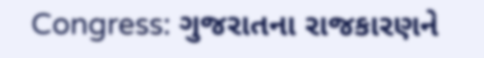Congress: ગુજરાતના રાજકારણને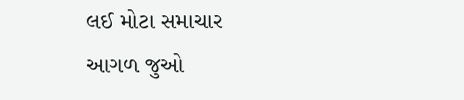લઈ મોટા સમાચાર
આગળ જુઓ